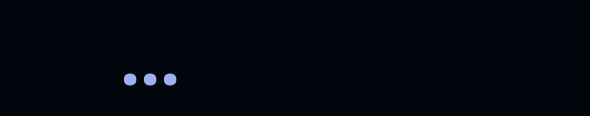...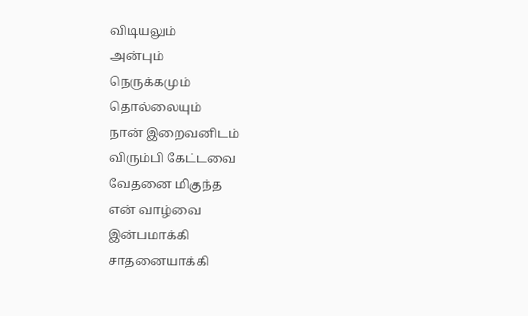விடியலும்
அன்பும்
நெருக்கமும்
தொல்லையும்
நான் இறைவனிடம்
விரும்பி கேட்டவை
வேதனை மிகுந்த
என் வாழ்வை
இன்பமாக்கி
சாதனையாக்கி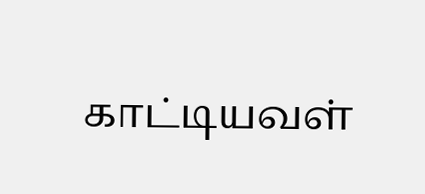காட்டியவள்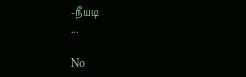-நீயடி
...

No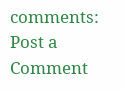comments:
Post a Comment